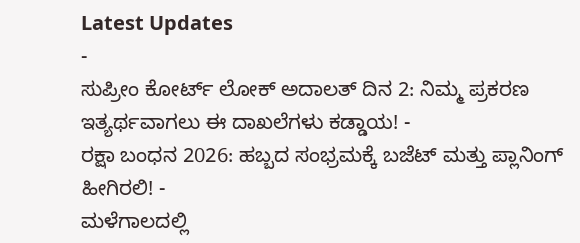Latest Updates
-
ಸುಪ್ರೀಂ ಕೋರ್ಟ್ ಲೋಕ್ ಅದಾಲತ್ ದಿನ 2: ನಿಮ್ಮ ಪ್ರಕರಣ ಇತ್ಯರ್ಥವಾಗಲು ಈ ದಾಖಲೆಗಳು ಕಡ್ಡಾಯ! -
ರಕ್ಷಾ ಬಂಧನ 2026: ಹಬ್ಬದ ಸಂಭ್ರಮಕ್ಕೆ ಬಜೆಟ್ ಮತ್ತು ಪ್ಲಾನಿಂಗ್ ಹೀಗಿರಲಿ! -
ಮಳೆಗಾಲದಲ್ಲಿ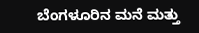ಬೆಂಗಳೂರಿನ ಮನೆ ಮತ್ತು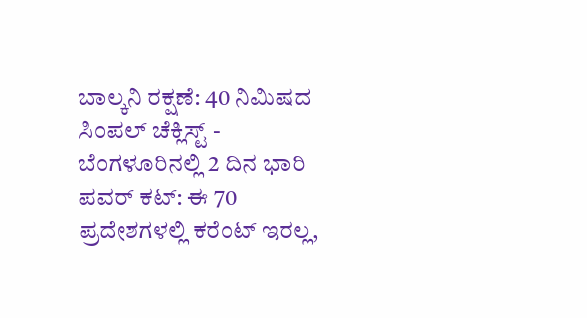ಬಾಲ್ಕನಿ ರಕ್ಷಣೆ: 40 ನಿಮಿಷದ ಸಿಂಪಲ್ ಚೆಕ್ಲಿಸ್ಟ್ -
ಬೆಂಗಳೂರಿನಲ್ಲಿ 2 ದಿನ ಭಾರಿ ಪವರ್ ಕಟ್: ಈ 70 ಪ್ರದೇಶಗಳಲ್ಲಿ ಕರೆಂಟ್ ಇರಲ್ಲ,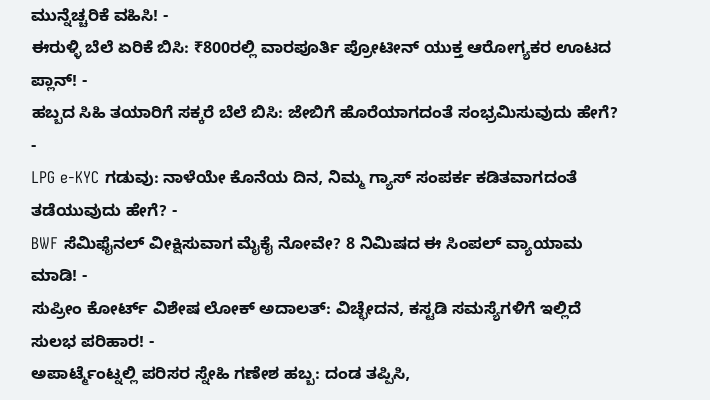ಮುನ್ನೆಚ್ಚರಿಕೆ ವಹಿಸಿ! -
ಈರುಳ್ಳಿ ಬೆಲೆ ಏರಿಕೆ ಬಿಸಿ: ₹800ರಲ್ಲಿ ವಾರಪೂರ್ತಿ ಪ್ರೋಟೀನ್ ಯುಕ್ತ ಆರೋಗ್ಯಕರ ಊಟದ ಪ್ಲಾನ್! -
ಹಬ್ಬದ ಸಿಹಿ ತಯಾರಿಗೆ ಸಕ್ಕರೆ ಬೆಲೆ ಬಿಸಿ: ಜೇಬಿಗೆ ಹೊರೆಯಾಗದಂತೆ ಸಂಭ್ರಮಿಸುವುದು ಹೇಗೆ? -
LPG e-KYC ಗಡುವು: ನಾಳೆಯೇ ಕೊನೆಯ ದಿನ, ನಿಮ್ಮ ಗ್ಯಾಸ್ ಸಂಪರ್ಕ ಕಡಿತವಾಗದಂತೆ ತಡೆಯುವುದು ಹೇಗೆ? -
BWF ಸೆಮಿಫೈನಲ್ ವೀಕ್ಷಿಸುವಾಗ ಮೈಕೈ ನೋವೇ? 8 ನಿಮಿಷದ ಈ ಸಿಂಪಲ್ ವ್ಯಾಯಾಮ ಮಾಡಿ! -
ಸುಪ್ರೀಂ ಕೋರ್ಟ್ ವಿಶೇಷ ಲೋಕ್ ಅದಾಲತ್: ವಿಚ್ಛೇದನ, ಕಸ್ಟಡಿ ಸಮಸ್ಯೆಗಳಿಗೆ ಇಲ್ಲಿದೆ ಸುಲಭ ಪರಿಹಾರ! -
ಅಪಾರ್ಟ್ಮೆಂಟ್ನಲ್ಲಿ ಪರಿಸರ ಸ್ನೇಹಿ ಗಣೇಶ ಹಬ್ಬ: ದಂಡ ತಪ್ಪಿಸಿ,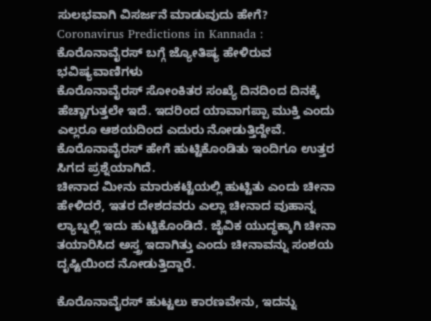ಸುಲಭವಾಗಿ ವಿಸರ್ಜನೆ ಮಾಡುವುದು ಹೇಗೆ?
Coronavirus Predictions in Kannada : ಕೊರೊನಾವೈರಸ್ ಬಗ್ಗೆ ಜ್ಯೋತಿಷ್ಯ ಹೇಳಿರುವ ಭವಿಷ್ಯವಾಣಿಗಳು
ಕೊರೊನಾವೈರಸ್ ಸೋಂಕಿತರ ಸಂಖ್ಯೆ ದಿನದಿಂದ ದಿನಕ್ಕೆ ಹೆಚ್ಚಾಗುತ್ತಲೇ ಇದೆ. ಇದರಿಂದ ಯಾವಾಗಪ್ಪಾ ಮುಕ್ತಿ ಎಂದು ಎಲ್ಲರೂ ಆಶಯದಿಂದ ಎದುರು ನೋಡುತ್ತಿದ್ದೇವೆ. ಕೊರೊನಾವೈರಸ್ ಹೇಗೆ ಹುಟ್ಟಿಕೊಂಡಿತು ಇಂದಿಗೂ ಉತ್ತರ ಸಿಗದ ಪ್ರಶ್ನೆಯಾಗಿದೆ.
ಚೀನಾದ ಮೀನು ಮಾರುಕಟ್ಟೆಯಲ್ಲಿ ಹುಟ್ಟಿತು ಎಂದು ಚೀನಾ ಹೇಳಿದರೆ, ಇತರ ದೇಶದವರು ಎಲ್ಲಾ ಚೀನಾದ ವುಹಾನ್ನ ಲ್ಯಾಬ್ನಲ್ಲಿ ಇದು ಹುಟ್ಟಿಕೊಂಡಿದೆ. ಜೈವಿಕ ಯುದ್ಧಕ್ಕಾಗಿ ಚೀನಾ ತಯಾರಿಸಿದ ಅಸ್ತ್ರ ಇದಾಗಿತ್ತು ಎಂದು ಚೀನಾವನ್ನು ಸಂಶಯ ದೃಷ್ಟಿಯಿಂದ ನೋಡುತ್ತಿದ್ದಾರೆ.

ಕೊರೊನಾವೈರಸ್ ಹುಟ್ಟಲು ಕಾರಣವೇನು, ಇದನ್ನು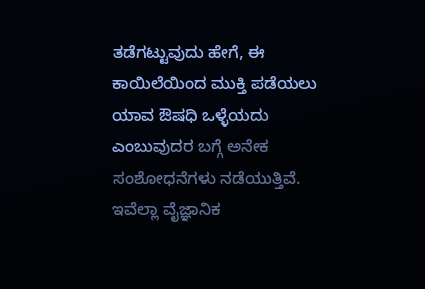ತಡೆಗಟ್ಟುವುದು ಹೇಗೆ, ಈ ಕಾಯಿಲೆಯಿಂದ ಮುಕ್ತಿ ಪಡೆಯಲು ಯಾವ ಔಷಧಿ ಒಳ್ಳೆಯದು ಎಂಬುವುದರ ಬಗ್ಗೆ ಅನೇಕ ಸಂಶೋಧನೆಗಳು ನಡೆಯುತ್ತಿವೆ. ಇವೆಲ್ಲಾ ವೈಜ್ಞಾನಿಕ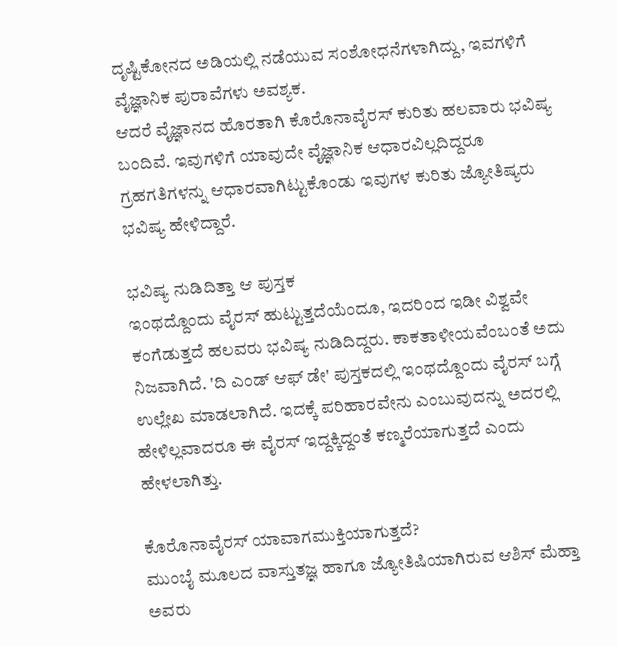ದೃಷ್ಟಿಕೋನದ ಅಡಿಯಲ್ಲಿ ನಡೆಯುವ ಸಂಶೋಧನೆಗಳಾಗಿದ್ದು, ಇವಗಳಿಗೆ ವೈಜ್ಞಾನಿಕ ಪುರಾವೆಗಳು ಅವಶ್ಯಕ.
ಆದರೆ ವೈಜ್ಞಾನದ ಹೊರತಾಗಿ ಕೊರೊನಾವೈರಸ್ ಕುರಿತು ಹಲವಾರು ಭವಿಷ್ಯ ಬಂದಿವೆ. ಇವುಗಳಿಗೆ ಯಾವುದೇ ವೈಜ್ಞಾನಿಕ ಆಧಾರವಿಲ್ಲದಿದ್ದರೂ ಗ್ರಹಗತಿಗಳನ್ನು ಆಧಾರವಾಗಿಟ್ಟುಕೊಂಡು ಇವುಗಳ ಕುರಿತು ಜ್ಯೋತಿಷ್ಯರು ಭವಿಷ್ಯ ಹೇಳಿದ್ದಾರೆ.

ಭವಿಷ್ಯ ನುಡಿದಿತ್ತಾ ಆ ಪುಸ್ತಕ
ಇಂಥದ್ದೊಂದು ವೈರಸ್ ಹುಟ್ಟುತ್ತದೆಯೆಂದೂ, ಇದರಿಂದ ಇಡೀ ವಿಶ್ವವೇ ಕಂಗೆಡುತ್ತದೆ ಹಲವರು ಭವಿಷ್ಯ ನುಡಿದಿದ್ದರು. ಕಾಕತಾಳೀಯವೆಂಬಂತೆ ಅದು ನಿಜವಾಗಿದೆ. 'ದಿ ಎಂಡ್ ಆಫ್ ಡೇ' ಪುಸ್ತಕದಲ್ಲಿ ಇಂಥದ್ದೊಂದು ವೈರಸ್ ಬಗ್ಗೆ ಉಲ್ಲೇಖ ಮಾಡಲಾಗಿದೆ. ಇದಕ್ಕೆ ಪರಿಹಾರವೇನು ಎಂಬುವುದನ್ನು ಅದರಲ್ಲಿ ಹೇಳಿಲ್ಲವಾದರೂ ಈ ವೈರಸ್ ಇದ್ದಕ್ಕಿದ್ದಂತೆ ಕಣ್ಮರೆಯಾಗುತ್ತದೆ ಎಂದು ಹೇಳಲಾಗಿತ್ತು.

ಕೊರೊನಾವೈರಸ್ ಯಾವಾಗಮುಕ್ತಿಯಾಗುತ್ತದೆ?
ಮುಂಬೈ ಮೂಲದ ವಾಸ್ತುತಜ್ಞ ಹಾಗೂ ಜ್ಯೋತಿಷಿಯಾಗಿರುವ ಆಶಿಸ್ ಮೆಹ್ತಾ ಅವರು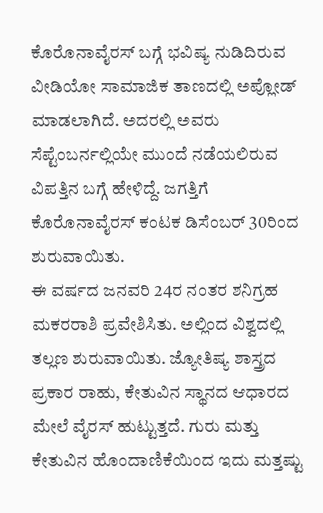ಕೊರೊನಾವೈರಸ್ ಬಗ್ಗೆ ಭವಿಷ್ಯ ನುಡಿದಿರುವ ವೀಡಿಯೋ ಸಾಮಾಜಿಕ ತಾಣದಲ್ಲಿ ಅಪ್ಲೋಡ್ ಮಾಡಲಾಗಿದೆ. ಅದರಲ್ಲಿ ಅವರು ಸೆಪ್ಟೆಂಬರ್ನಲ್ಲಿಯೇ ಮುಂದೆ ನಡೆಯಲಿರುವ ವಿಪತ್ತಿನ ಬಗ್ಗೆ ಹೇಳಿದ್ದೆ. ಜಗತ್ತಿಗೆ ಕೊರೊನಾವೈರಸ್ ಕಂಟಕ ಡಿಸೆಂಬರ್ 30ರಿಂದ ಶುರುವಾಯಿತು.
ಈ ವರ್ಷದ ಜನವರಿ 24ರ ನಂತರ ಶನಿಗ್ರಹ ಮಕರರಾಶಿ ಪ್ರವೇಶಿಸಿತು. ಅಲ್ಲಿಂದ ವಿಶ್ವದಲ್ಲಿ ತಲ್ಲಣ ಶುರುವಾಯಿತು. ಜ್ಯೋತಿಷ್ಯ ಶಾಸ್ತ್ರದ ಪ್ರಕಾರ ರಾಹು, ಕೇತುವಿನ ಸ್ಥಾನದ ಆಧಾರದ ಮೇಲೆ ವೈರಸ್ ಹುಟ್ಟುತ್ತದೆ. ಗುರು ಮತ್ತು ಕೇತುವಿನ ಹೊಂದಾಣಿಕೆಯಿಂದ ಇದು ಮತ್ತಷ್ಟು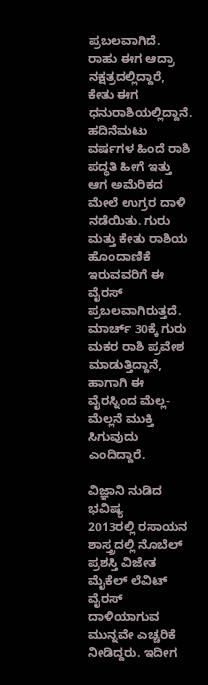ಪ್ರಬಲವಾಗಿದೆ.
ರಾಹು ಈಗ ಆದ್ರಾ ನಕ್ಷತ್ರದಲ್ಲಿದ್ದಾರೆ, ಕೇತು ಈಗ ಧನುರಾಶಿಯಲ್ಲಿದ್ದಾನೆ. ಹದಿನೆಮಟು ವರ್ಷಗಳ ಹಿಂದೆ ರಾಶಿ ಪದ್ಧತಿ ಹೀಗೆ ಇತ್ತು ಆಗ ಅಮೆರಿಕದ ಮೇಲೆ ಉಗ್ರರ ದಾಳಿ ನಡೆಯಿತು. ಗುರು ಮತ್ತು ಕೇತು ರಾಶಿಯ ಹೊಂದಾಣಿಕೆ ಇರುವವರಿಗೆ ಈ ವೈರಸ್ ಪ್ರಬಲವಾಗಿರುತ್ತದೆ. ಮಾರ್ಚ್ 30ಕ್ಕೆ ಗುರು ಮಕರ ರಾಶಿ ಪ್ರವೇಶ ಮಾಡುತ್ತಿದ್ದಾನೆ, ಹಾಗಾಗಿ ಈ ವೈರಸ್ನಿಂದ ಮೆಲ್ಲ-ಮೆಲ್ಲನೆ ಮುಕ್ತಿ ಸಿಗುವುದು ಎಂದಿದ್ದಾರೆ.

ವಿಜ್ಞಾನಿ ನುಡಿದ ಭವಿಷ್ಯ
2013ರಲ್ಲಿ ರಸಾಯನ ಶಾಸ್ತ್ರದಲ್ಲಿ ನೊಬೆಲ್ ಪ್ರಶಸ್ತಿ ವಿಜೇತ ಮೈಕೆಲ್ ಲೆವಿಟ್ ವೈರಸ್ ದಾಳಿಯಾಗುವ ಮುನ್ನವೇ ಎಚ್ಚರಿಕೆ ನೀಡಿದ್ದರು. ಇದೀಗ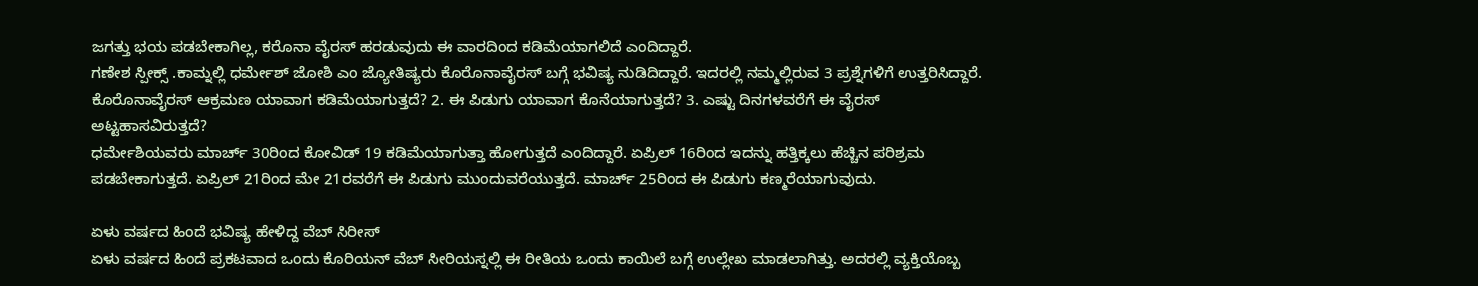ಜಗತ್ತು ಭಯ ಪಡಬೇಕಾಗಿಲ್ಲ, ಕರೊನಾ ವೈರಸ್ ಹರಡುವುದು ಈ ವಾರದಿಂದ ಕಡಿಮೆಯಾಗಲಿದೆ ಎಂದಿದ್ದಾರೆ.
ಗಣೇಶ ಸ್ಪೀಕ್ಸ್ .ಕಾಮ್ನಲ್ಲಿ ಧರ್ಮೇಶ್ ಜೋಶಿ ಎಂ ಜ್ಯೋತಿಷ್ಯರು ಕೊರೊನಾವೈರಸ್ ಬಗ್ಗೆ ಭವಿಷ್ಯ ನುಡಿದಿದ್ದಾರೆ. ಇದರಲ್ಲಿ ನಮ್ಮಲ್ಲಿರುವ 3 ಪ್ರಶ್ನೆಗಳಿಗೆ ಉತ್ತರಿಸಿದ್ದಾರೆ. ಕೊರೊನಾವೈರಸ್ ಆಕ್ರಮಣ ಯಾವಾಗ ಕಡಿಮೆಯಾಗುತ್ತದೆ? 2. ಈ ಪಿಡುಗು ಯಾವಾಗ ಕೊನೆಯಾಗುತ್ತದೆ? 3. ಎಷ್ಟು ದಿನಗಳವರೆಗೆ ಈ ವೈರಸ್ ಅಟ್ಟಹಾಸವಿರುತ್ತದೆ?
ಧರ್ಮೇಶಿಯವರು ಮಾರ್ಚ್ 30ರಿಂದ ಕೋವಿಡ್ 19 ಕಡಿಮೆಯಾಗುತ್ತಾ ಹೋಗುತ್ತದೆ ಎಂದಿದ್ದಾರೆ. ಏಪ್ರಿಲ್ 16ರಿಂದ ಇದನ್ನು ಹತ್ತಿಕ್ಕಲು ಹೆಚ್ಚಿನ ಪರಿಶ್ರಮ ಪಡಬೇಕಾಗುತ್ತದೆ. ಏಪ್ರಿಲ್ 21ರಿಂದ ಮೇ 21ರವರೆಗೆ ಈ ಪಿಡುಗು ಮುಂದುವರೆಯುತ್ತದೆ. ಮಾರ್ಚ್ 25ರಿಂದ ಈ ಪಿಡುಗು ಕಣ್ಮರೆಯಾಗುವುದು.

ಏಳು ವರ್ಷದ ಹಿಂದೆ ಭವಿಷ್ಯ ಹೇಳಿದ್ದ ವೆಬ್ ಸಿರೀಸ್
ಏಳು ವರ್ಷದ ಹಿಂದೆ ಪ್ರಕಟವಾದ ಒಂದು ಕೊರಿಯನ್ ವೆಬ್ ಸೀರಿಯಸ್ನಲ್ಲಿ ಈ ರೀತಿಯ ಒಂದು ಕಾಯಿಲೆ ಬಗ್ಗೆ ಉಲ್ಲೇಖ ಮಾಡಲಾಗಿತ್ತು. ಅದರಲ್ಲಿ ವ್ಯಕ್ತಿಯೊಬ್ಬ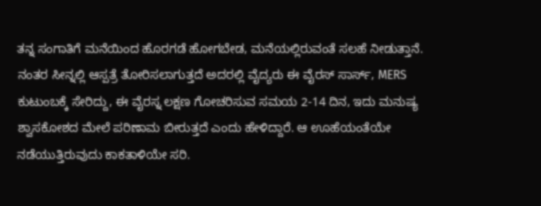ತನ್ನ ಸಂಗಾತಿಗೆ ಮನೆಯಿಂದ ಹೊರಗಡೆ ಹೋಗಬೇಡ, ಮನೆಯಲ್ಲಿರುವಂತೆ ಸಲಹೆ ನೀಡುತ್ತಾನೆ. ನಂತರ ಸೀನ್ನಲ್ಲಿ ಆಸ್ಪತ್ರೆ ತೋರಿಸಲಾಗುತ್ತದೆ ಅದರಲ್ಲಿ ವೈದ್ಯರು ಈ ವೈರಸ್ ಸಾರ್ಸ್, MERS ಕುಟುಂಬಕ್ಕೆ ಸೇರಿದ್ದು, ಈ ವೈರಸ್ನ ಲಕ್ಷಣ ಗೋಚರಿಸುವ ಸಮಯ 2-14 ದಿನ, ಇದು ಮನುಷ್ಯ ಶ್ವಾಸಕೋಶದ ಮೇಲೆ ಪರಿಣಾಮ ಬೀರುತ್ತದೆ ಎಂದು ಹೇಳಿದ್ದಾರೆ. ಆ ಊಹೆಯಂತೆಯೇ ನಡೆಯುತ್ತಿರುವುದು ಕಾಕತಾಳಿಯೇ ಸರಿ.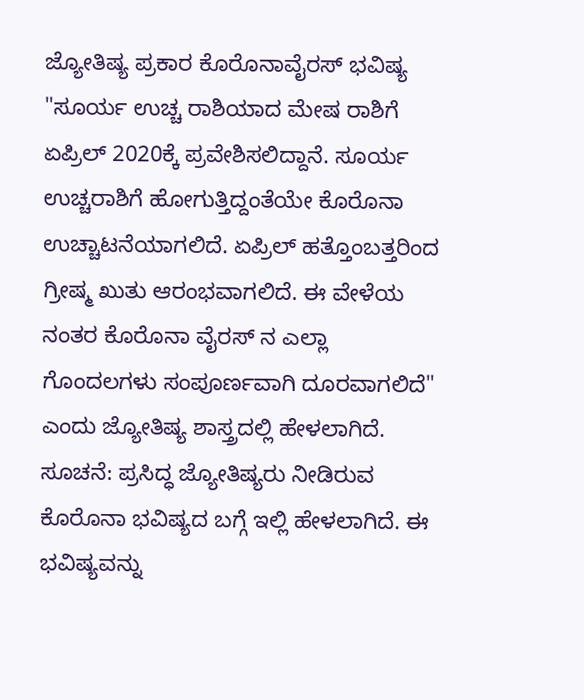ಜ್ಯೋತಿಷ್ಯ ಪ್ರಕಾರ ಕೊರೊನಾವೈರಸ್ ಭವಿಷ್ಯ
"ಸೂರ್ಯ ಉಚ್ಚ ರಾಶಿಯಾದ ಮೇಷ ರಾಶಿಗೆ ಏಪ್ರಿಲ್ 2020ಕ್ಕೆ ಪ್ರವೇಶಿಸಲಿದ್ದಾನೆ. ಸೂರ್ಯ ಉಚ್ಚರಾಶಿಗೆ ಹೋಗುತ್ತಿದ್ದಂತೆಯೇ ಕೊರೊನಾ ಉಚ್ಚಾಟನೆಯಾಗಲಿದೆ. ಏಪ್ರಿಲ್ ಹತ್ತೊಂಬತ್ತರಿಂದ ಗ್ರೀಷ್ಮ ಖುತು ಆರಂಭವಾಗಲಿದೆ. ಈ ವೇಳೆಯ ನಂತರ ಕೊರೊನಾ ವೈರಸ್ ನ ಎಲ್ಲಾ ಗೊಂದಲಗಳು ಸಂಪೂರ್ಣವಾಗಿ ದೂರವಾಗಲಿದೆ" ಎಂದು ಜ್ಯೋತಿಷ್ಯ ಶಾಸ್ತ್ರದಲ್ಲಿ ಹೇಳಲಾಗಿದೆ.
ಸೂಚನೆ: ಪ್ರಸಿದ್ಧ ಜ್ಯೋತಿಷ್ಯರು ನೀಡಿರುವ ಕೊರೊನಾ ಭವಿಷ್ಯದ ಬಗ್ಗೆ ಇಲ್ಲಿ ಹೇಳಲಾಗಿದೆ. ಈ ಭವಿಷ್ಯವನ್ನು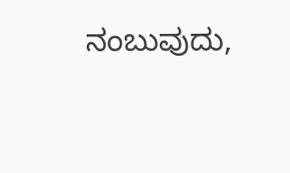ನಂಬುವುದು,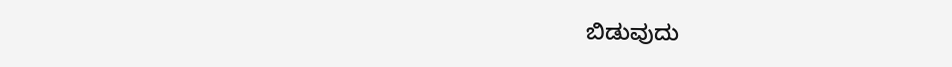ಬಿಡುವುದು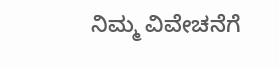ನಿಮ್ಮ ವಿವೇಚನೆಗೆ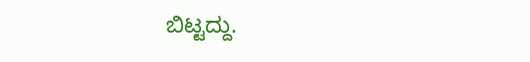ಬಿಟ್ಟದ್ದು.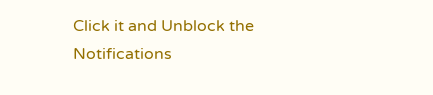Click it and Unblock the Notifications